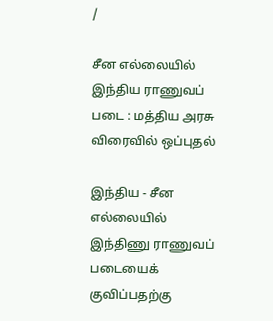/

சீன எல்லையில் இந்திய ராணுவப் படை : மத்திய அரசு விரைவில் ஒப்புதல்

இந்திய - சீன எல்லையில் இந்திணு ராணுவப் படையைக் குவிப்பதற்கு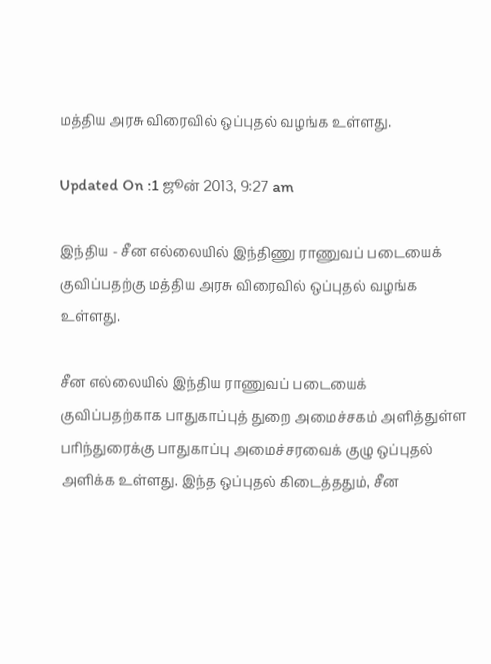மத்திய அரசு விரைவில் ஒப்புதல் வழங்க உள்ளது.

Updated On :1 ஜூன் 2013, 9:27 am

இந்திய - சீன எல்லையில் இந்திணு ராணுவப் படையைக் குவிப்பதற்கு மத்திய அரசு விரைவில் ஒப்புதல் வழங்க உள்ளது.

சீன எல்லையில் இந்திய ராணுவப் படையைக் குவிப்பதற்காக பாதுகாப்புத் துறை அமைச்சகம் அளித்துள்ள பரிந்துரைக்கு பாதுகாப்பு அமைச்சரவைக் குழு ஒப்புதல் அளிக்க உள்ளது. இந்த ஒப்புதல் கிடைத்ததும், சீன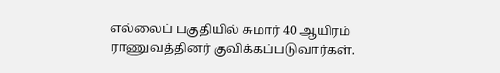எல்லைப் பகுதியில் சுமார் 40 ஆயிரம் ராணுவத்தினர் குவிக்கப்படுவார்கள்.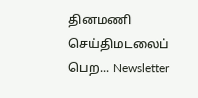தினமணி செய்திமடலைப் பெற... Newsletter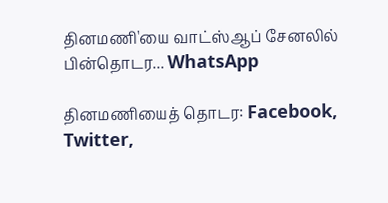தினமணி'யை வாட்ஸ்ஆப் சேனலில் பின்தொடர... WhatsApp

தினமணியைத் தொடர: Facebook, Twitter,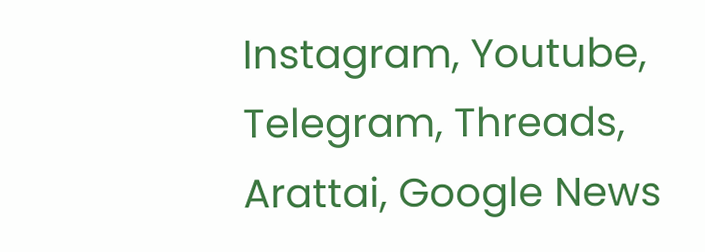Instagram, Youtube, Telegram, Threads, Arattai, Google News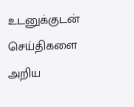உடனுக்குடன் செய்திகளை அறிய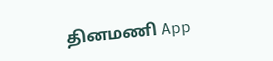தினமணி App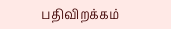பதிவிறக்கம்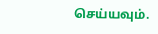செய்யவும்.